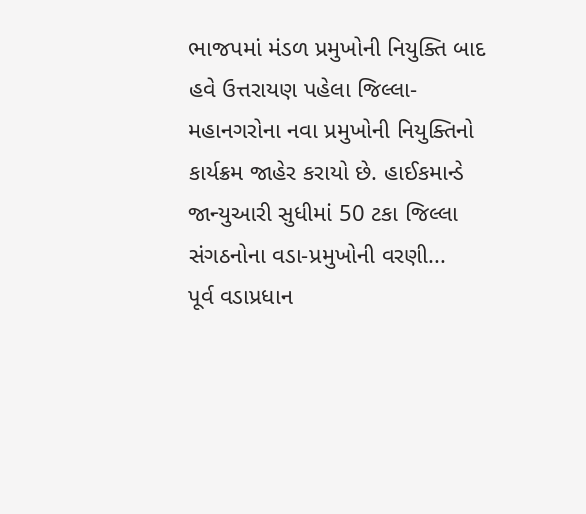ભાજપમાં મંડળ પ્રમુખોની નિયુક્તિ બાદ હવે ઉત્તરાયણ પહેલા જિલ્લા-મહાનગરોના નવા પ્રમુખોની નિયુક્તિનો કાર્યક્રમ જાહેર કરાયો છે. હાઈકમાન્ડે જાન્યુઆરી સુધીમાં 50 ટકા જિલ્લા સંગઠનોના વડા-પ્રમુખોની વરણી...
પૂર્વ વડાપ્રધાન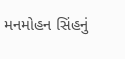મનમોહન સિંહનું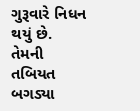ગુરૂવારે નિધન થયું છે. તેમની તબિયત બગડ્યા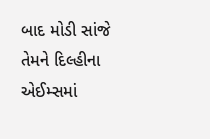બાદ મોડી સાંજે તેમને દિલ્હીના એઈમ્સમાં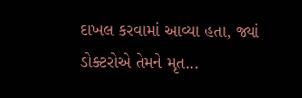દાખલ કરવામાં આવ્યા હતા, જ્યાં ડોક્ટરોએ તેમને મૃત...